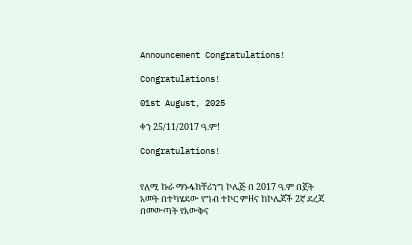Announcement Congratulations!

Congratulations!

01st August, 2025

ቀን 25/11/2017 ዓ.ም!

Congratulations!


የለሚ ኩራ ማኑፋክቸሪንግ ኮሌጅ በ 2017 ዓ.ም በጀት አመት በተካሄደው የግብ ተኮር ምዘና ከኮሌጆች 2ኛ ደረጃ በመውጣት የእውቅና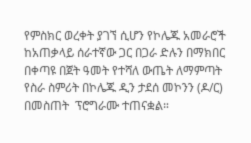የምስክር ወረቀት ያገኘ ሲሆን የኮሌጁ አመራሮች ከአጠቃላይ ሰራተኛው ጋር በጋራ ድሉን በማክበር በቀጣዩ በጀት ዓመት የተሻለ ውጤት ለማምጣት የስራ ስምሪት በኮሌጁ ዲን ታደሰ መኮንን (ዶ/ር) በመስጠት  ፕሮግራሙ ተጠናቋል።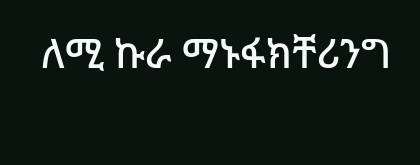ለሚ ኩራ ማኑፋክቸሪንግ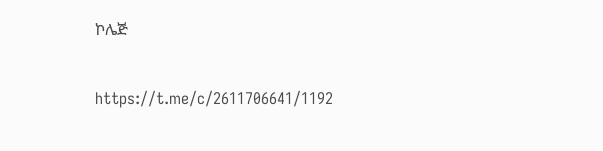ኮሌጅ


https://t.me/c/2611706641/1192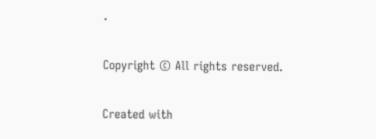.

Copyright © All rights reserved.

Created with